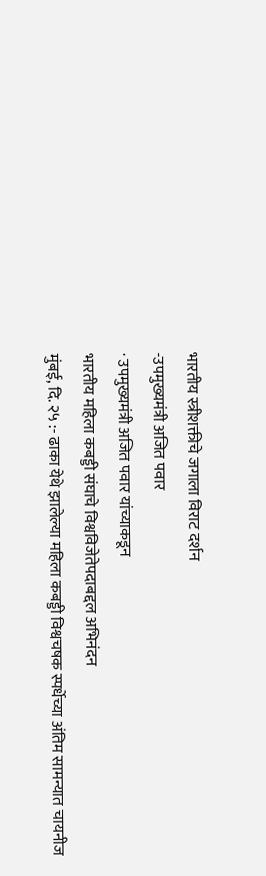भारतीय स्त्रीशक्तीचे जगाला विराट दर्शन
-उपमुख्यमंत्री अजित पवार
· उपमुख्यमंत्री अजित पवार यांच्याकडून
भारतीय महिला कबड्डी संघाचे विश्वविजेतेपदाबद्दल अभिनंदन
मुंबई, दि. २५ :- ढाका येथे झालेल्या महिला कबड्डी विश्वचषक स्पर्धेच्या अंतिम सामन्यात चायनीज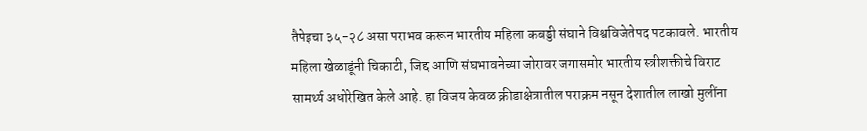तैपेइचा ३५-२८ असा पराभव करून भारतीय महिला कबड्डी संघाने विश्वविजेतेपद पटकावले. भारतीय महिला खेळाडूंनी चिकाटी, जिद्द आणि संघभावनेच्या जोरावर जगासमोर भारतीय स्त्रीशक्तीचे विराट सामर्थ्य अधोरेखित केले आहे. हा विजय केवळ क्रीडाक्षेत्रातील पराक्रम नसून देशातील लाखो मुलींना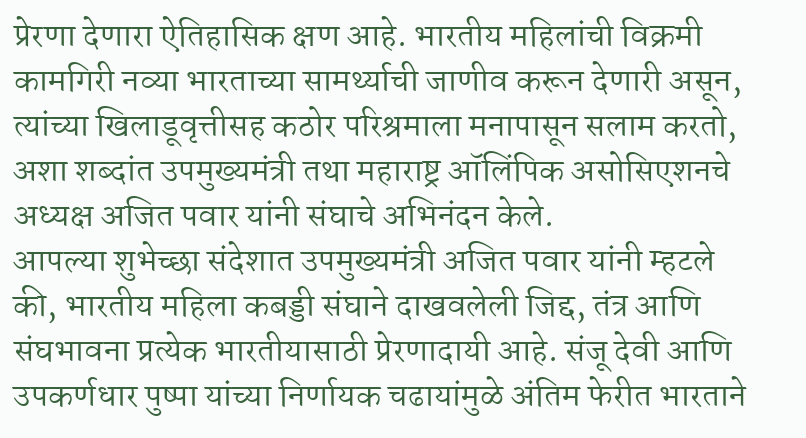प्रेरणा देणारा ऐतिहासिक क्षण आहे. भारतीय महिलांची विक्रमी कामगिरी नव्या भारताच्या सामर्थ्याची जाणीव करून देणारी असून, त्यांच्या खिलाडूवृत्तीसह कठोर परिश्रमाला मनापासून सलाम करतो, अशा शब्दांत उपमुख्यमंत्री तथा महाराष्ट्र ऑलिंपिक असोसिएशनचे अध्यक्ष अजित पवार यांनी संघाचे अभिनंदन केले.
आपल्या शुभेच्छा संदेशात उपमुख्यमंत्री अजित पवार यांनी म्हटले की, भारतीय महिला कबड्डी संघाने दाखवलेली जिद्द, तंत्र आणि संघभावना प्रत्येक भारतीयासाठी प्रेरणादायी आहे. संजू देवी आणि उपकर्णधार पुष्पा यांच्या निर्णायक चढायांमुळे अंतिम फेरीत भारताने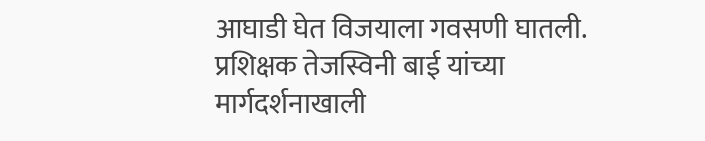आघाडी घेत विजयाला गवसणी घातली. प्रशिक्षक तेजस्विनी बाई यांच्या मार्गदर्शनाखाली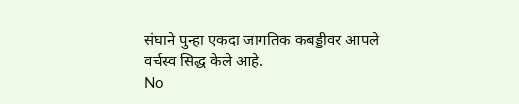संघाने पुन्हा एकदा जागतिक कबड्डीवर आपले वर्चस्व सिद्ध केले आहे.
No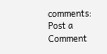comments:
Post a Comment